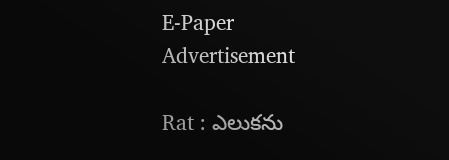E-Paper
Advertisement

Rat : ఎలుకను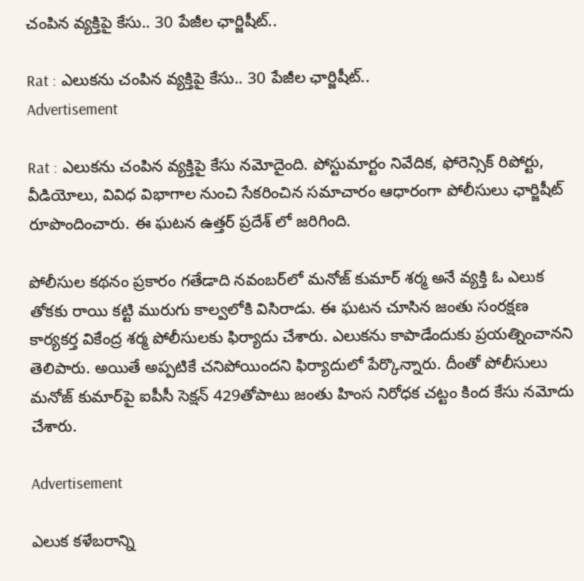చంపిన వ్యక్తిపై కేసు.. 30 పేజీల ఛార్జిషీట్..

Rat : ఎలుకను చంపిన వ్యక్తిపై కేసు.. 30 పేజీల ఛార్జిషీట్..
Advertisement

Rat : ఎలుకను చంపిన వ్యక్తిపై కేసు నమోదైంది. పోస్టుమార్టం నివేదిక, ఫోరెన్సిక్ రిపోర్టు, వీడియోలు, వివిధ విభాగాల నుంచి సేకరించిన సమాచారం ఆధారంగా పోలీసులు ఛార్జిషీట్‌ రూపొందించారు. ఈ ఘటన ఉత్తర్ ప్రదేశ్ లో జరిగింది.

పోలీసుల కథనం ప్రకారం గతేడాది నవంబర్‌లో మనోజ్ కుమార్ శర్మ అనే వ్యక్తి ఓ ఎలుక తోకకు రాయి కట్టి మురుగు కాల్వలోకి విసిరాడు. ఈ ఘటన చూసిన జంతు సంరక్షణ కార్యకర్త వికేంద్ర శర్మ పోలీసులకు ఫిర్యాదు చేశారు. ఎలుకను కాపాడేందుకు ప్రయత్నించానని తెలిపారు. అయితే అప్పటికే చనిపోయిందని ఫిర్యాదులో పేర్కొన్నారు. దీంతో పోలీసులు మనోజ్ కుమార్‌పై ఐపీసీ సెక్షన్ 429తోపాటు జంతు హింస నిరోధక చట్టం కింద కేసు నమోదు చేశారు.

Advertisement

ఎలుక కళేబరాన్ని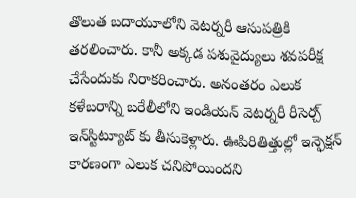తొలుత బదాయూలోని వెటర్నరీ ఆసుపత్రికి తరలించారు. కానీ అక్కడ పశువైద్యులు శవపరీక్ష చేసేందుకు నిరాకరించారు. అనంతరం ఎలుక కళేబరాన్ని బరేలీలోని ఇండియన్ వెటర్నరీ రీసెర్చ్ ఇన్‌స్టిట్యూట్ కు తీసుకెళ్లారు. ఊపిరితిత్తుల్లో ఇన్ఫెక్షన్ కారణంగా ఎలుక చనిపోయిందని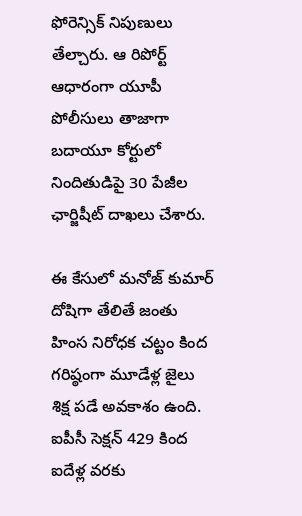ఫోరెన్సిక్‌ నిపుణులు తేల్చారు. ఆ రిపోర్ట్ ఆధారంగా యూపీ పోలీసులు తాజాగా బదాయూ కోర్టులో నిందితుడిపై 30 పేజీల ఛార్జిషీట్‌ దాఖలు చేశారు.

ఈ కేసులో మనోజ్ కుమార్ దోషిగా తేలితే జంతు హింస నిరోధక చట్టం కింద గరిష్ఠంగా మూడేళ్ల జైలు శిక్ష పడే అవకాశం ఉంది. ఐపీసీ సెక్షన్ 429 కింద ఐదేళ్ల వరకు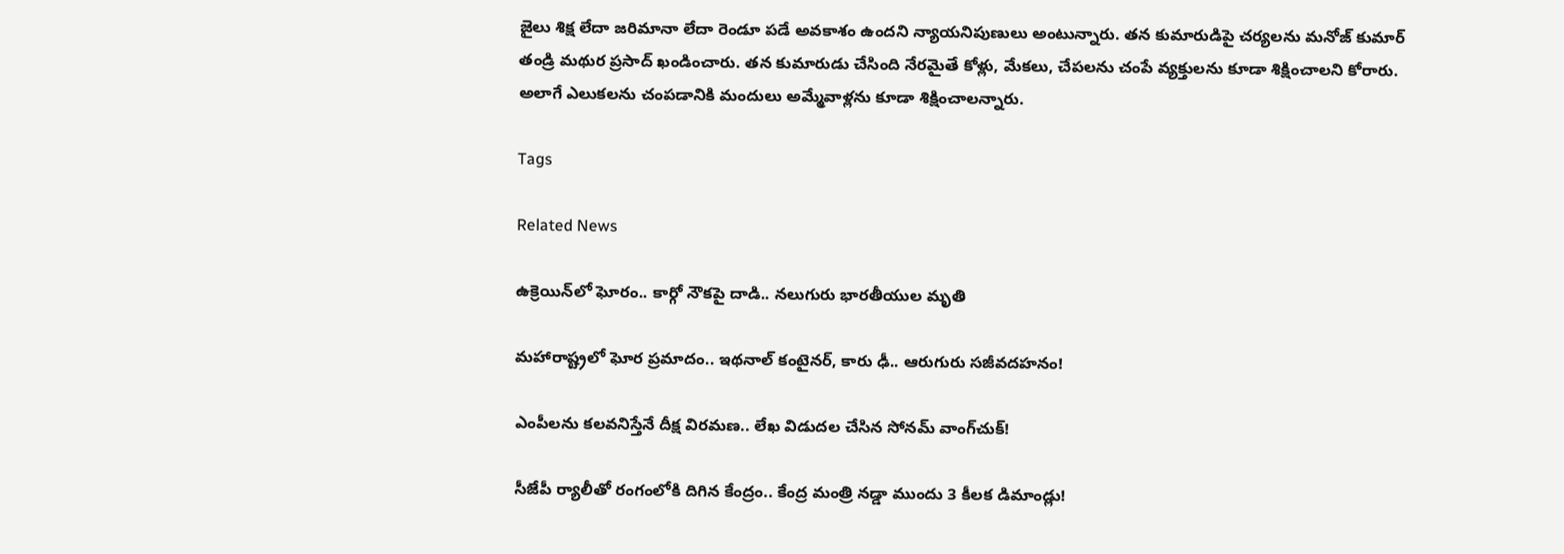జైలు శిక్ష లేదా జరిమానా లేదా రెండూ పడే అవకాశం ఉందని న్యాయనిపుణులు అంటున్నారు. తన కుమారుడిపై చర్యలను మనోజ్ కుమార్‌ తండ్రి మథుర ప్రసాద్ ఖండించారు. తన కుమారుడు చేసింది నేరమైతే కోళ్లు, మేకలు, చేపలను చంపే వ్యక్తులను కూడా శిక్షించాలని కోరారు. అలాగే ఎలుకలను చంపడానికి మందులు అమ్మేవాళ్లను కూడా శిక్షించాలన్నారు.

Tags

Related News

ఉక్రెయిన్‌లో ఘోరం.. కార్గో నౌకపై దాడి.. నలుగురు భారతీయుల మృతి

మహారాష్ట్రలో ఘోర ప్రమాదం.. ఇథనాల్ కంటైనర్, కారు ఢీ.. ఆరుగురు సజీవదహనం!

ఎంపీలను కలవనిస్తేనే దీక్ష విరమణ.. లేఖ విడుదల చేసిన సోనమ్ వాంగ్‌చుక్!

సీజేపీ ర్యాలీతో రంగంలోకి దిగిన కేంద్రం.. కేంద్ర మంత్రి నడ్డా ముందు 3 కీలక డిమాండ్లు!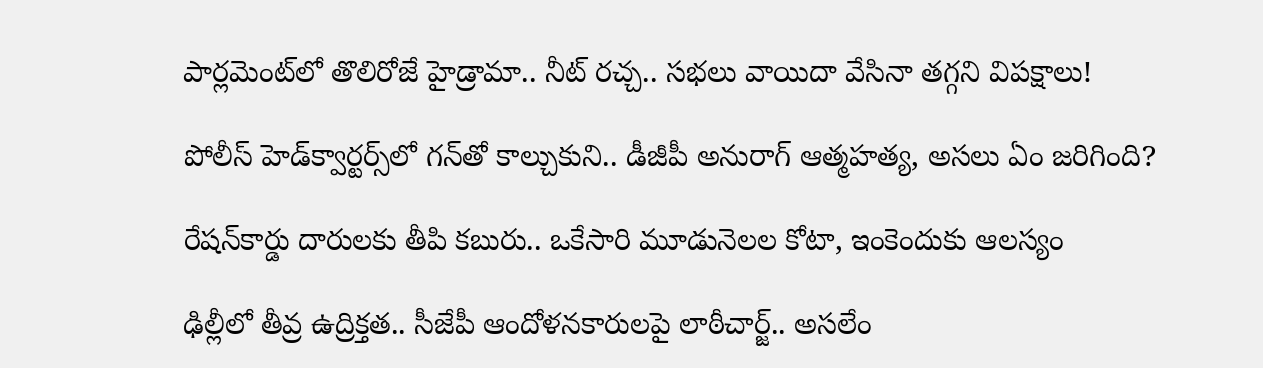పార్లమెంట్‌లో తొలిరోజే హైడ్రామా.. నీట్ రచ్చ.. సభలు వాయిదా వేసినా తగ్గని విపక్షాలు!

పోలీస్ హెడ్‌క్వార్టర్స్‌లో గన్‌తో కాల్చుకుని.. డీజీపీ అనురాగ్‌ ఆత్మహత్య, అసలు ఏం జరిగింది?

రేషన్‌కార్డు దారులకు తీపి కబురు.. ఒకేసారి మూడునెలల కోటా, ఇంకెందుకు ఆలస్యం

ఢిల్లీలో తీవ్ర ఉద్రిక్తత.. సీజేపీ ఆందోళనకారులపై లాఠీచార్జ్.. అసలేం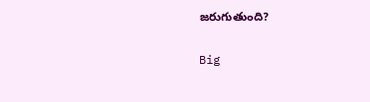జరుగుతుంది?

Big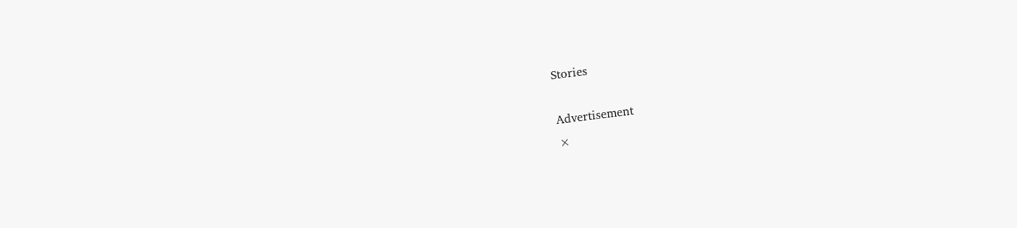Stories

Advertisement
×